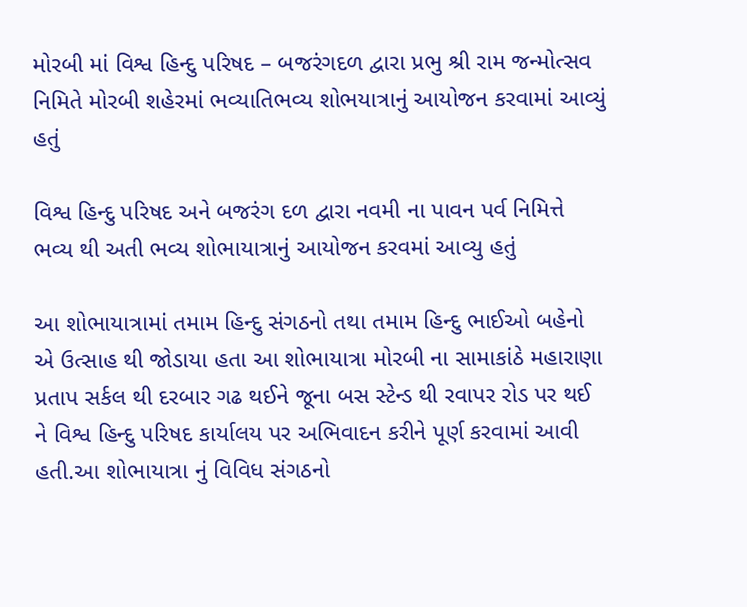મોરબી માં વિશ્વ હિન્દુ પરિષદ – બજરંગદળ દ્વારા પ્રભુ શ્રી રામ જન્મોત્સવ નિમિતે મોરબી શહેરમાં ભવ્યાતિભવ્ય શોભયાત્રાનું આયોજન કરવામાં આવ્યું હતું

વિશ્વ હિન્દુ પરિષદ અને બજરંગ દળ દ્વારા નવમી ના પાવન પર્વ નિમિત્તે ભવ્ય થી અતી ભવ્ય શોભાયાત્રાનું આયોજન કરવમાં આવ્યુ હતું

આ શોભાયાત્રામાં તમામ હિન્દુ સંગઠનો તથા તમામ હિન્દુ ભાઈઓ બહેનો એ ઉત્સાહ થી જોડાયા હતા આ શોભાયાત્રા મોરબી ના સામાકાંઠે મહારાણા પ્રતાપ સર્કલ થી દરબાર ગઢ થઈને જૂના બસ સ્ટેન્ડ થી રવાપર રોડ પર થઈ ને વિશ્વ હિન્દુ પરિષદ કાર્યાલય પર અભિવાદન કરીને પૂર્ણ કરવામાં આવી હતી.આ શોભાયાત્રા નું વિવિધ સંગઠનો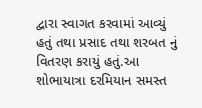દ્વારા સ્વાગત કરવામાં આવ્યું હતું તથા પ્રસાદ તથા શરબત નું વિતરણ કરાયું હતું.આ શોભાયાત્રા દરમિયાન સમસ્ત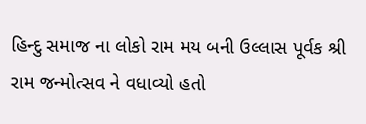હિન્દુ સમાજ ના લોકો રામ મય બની ઉલ્લાસ પૂર્વક શ્રી રામ જન્મોત્સવ ને વધાવ્યો હતો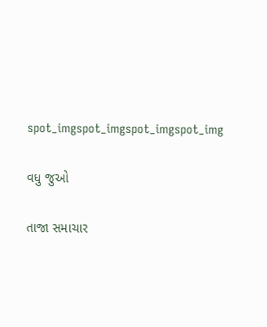spot_imgspot_imgspot_imgspot_img

વધુ જુઓ

તાજા સમાચાર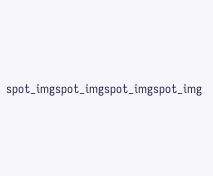spot_imgspot_imgspot_imgspot_img